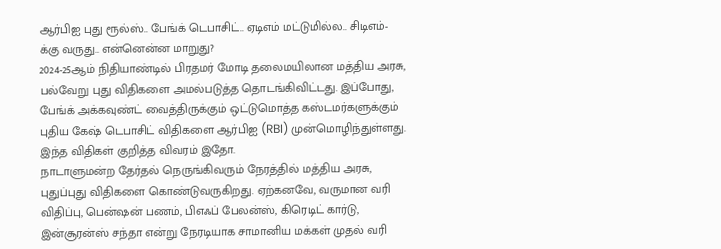ஆர்பிஐ புது ரூல்ஸ்.. பேங்க் டெபாசிட்.. ஏடிஎம் மட்டுமில்ல.. சிடிஎம்-க்கு வருது.. என்னென்ன மாறுது?
2024-25ஆம் நிதியாண்டில் பிரதமர் மோடி தலைமயிலான மத்திய அரசு, பல்வேறு புது விதிகளை அமல்படுத்த தொடங்கிவிட்டது. இப்போது, பேங்க் அக்கவுண்ட் வைத்திருக்கும் ஒட்டுமொத்த கஸ்டமர்களுக்கும் புதிய கேஷ் டெபாசிட் விதிகளை ஆர்பிஐ (RBI) முன்மொழிந்துள்ளது. இந்த விதிகள் குறித்த விவரம் இதோ.
நாடாளுமன்ற தேர்தல் நெருங்கிவரும் நேரத்தில் மத்திய அரசு, புதுப்புது விதிகளை கொண்டுவருகிறது. ஏற்கனவே, வருமான வரி விதிப்பு, பென்ஷன் பணம், பிஎஃப் பேலன்ஸ், கிரெடிட் கார்டு, இன்சூரன்ஸ் சந்தா என்று நேரடியாக சாமானிய மக்கள் முதல் வரி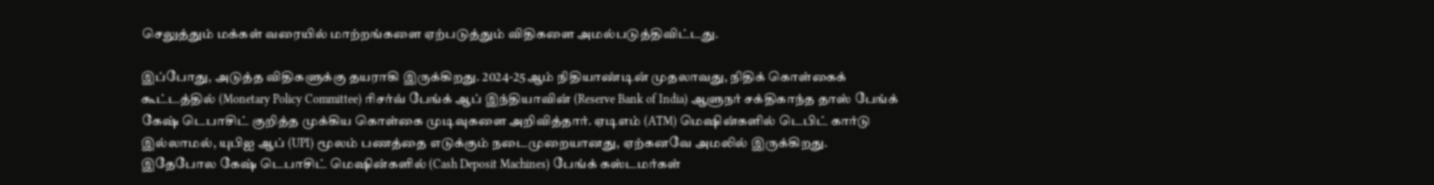செலுத்தும் மக்கள் வரையில் மாற்றங்களை ஏற்படுத்தும் விதிகளை அமல்படுத்திவிட்டது.

இப்போது, அடுத்த விதிகளுக்கு தயராகி இருக்கிறது. 2024-25ஆம் நிதியாண்டின் முதலாவது, நிதிக் கொள்கைக் கூட்டத்தில் (Monetary Policy Committee) ரிசர்வ் பேங்க் ஆப் இந்தியாவின் (Reserve Bank of India) ஆளுநர் சக்திகாந்த தாஸ் பேங்க் கேஷ் டெபாசிட் குறித்த முக்கிய கொள்கை முடிவுகளை அறிவித்தார். ஏடிஎம் (ATM) மெஷின்களில் டெபிட் கார்டு இல்லாமல், யுபிஐ ஆப் (UPI) மூலம் பணத்தை எடுக்கும் நடைமுறையானது, ஏற்கனவே அமலில் இருக்கிறது.
இதேபோல கேஷ் டெபாசிட் மெஷின்களில் (Cash Deposit Machines) பேங்க் கஸ்டமர்கள்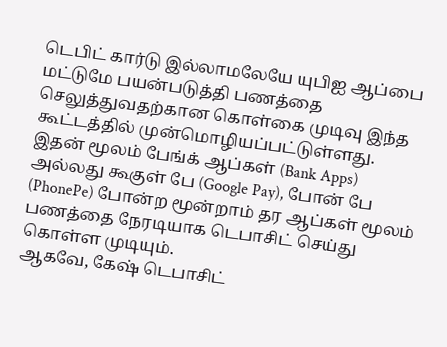டெபிட் கார்டு இல்லாமலேயே யுபிஐ ஆப்பை மட்டுமே பயன்படுத்தி பணத்தை செலுத்துவதற்கான கொள்கை முடிவு இந்த கூட்டத்தில் முன்மொழியப்பட்டுள்ளது. இதன் மூலம் பேங்க் ஆப்கள் (Bank Apps) அல்லது கூகுள் பே (Google Pay), போன் பே (PhonePe) போன்ற மூன்றாம் தர ஆப்கள் மூலம் பணத்தை நேரடியாக டெபாசிட் செய்து கொள்ள முடியும்.
ஆகவே, கேஷ் டெபாசிட்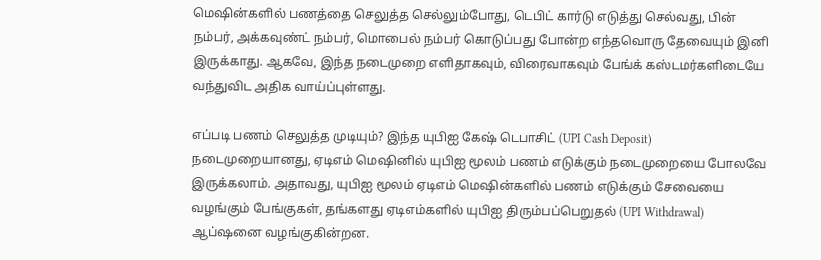மெஷின்களில் பணத்தை செலுத்த செல்லும்போது, டெபிட் கார்டு எடுத்து செல்வது, பின் நம்பர், அக்கவுண்ட் நம்பர், மொபைல் நம்பர் கொடுப்பது போன்ற எந்தவொரு தேவையும் இனி இருக்காது. ஆகவே, இந்த நடைமுறை எளிதாகவும், விரைவாகவும் பேங்க் கஸ்டமர்களிடையே வந்துவிட அதிக வாய்ப்புள்ளது.

எப்படி பணம் செலுத்த முடியும்? இந்த யுபிஐ கேஷ் டெபாசிட் (UPI Cash Deposit) நடைமுறையானது, ஏடிஎம் மெஷினில் யுபிஐ மூலம் பணம் எடுக்கும் நடைமுறையை போலவே இருக்கலாம். அதாவது, யுபிஐ மூலம் ஏடிஎம் மெஷின்களில் பணம் எடுக்கும் சேவையை வழங்கும் பேங்குகள், தங்களது ஏடிஎம்களில் யுபிஐ திரும்பப்பெறுதல் (UPI Withdrawal) ஆப்ஷனை வழங்குகின்றன.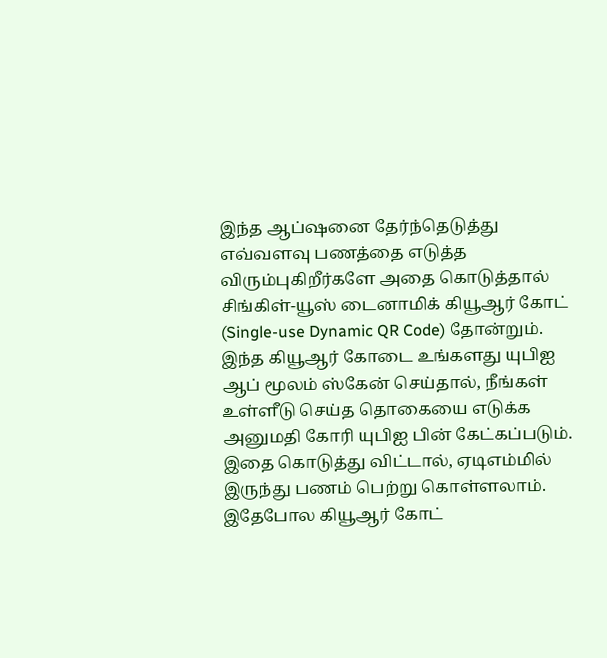இந்த ஆப்ஷனை தேர்ந்தெடுத்து எவ்வளவு பணத்தை எடுத்த விரும்புகிறீர்களே அதை கொடுத்தால் சிங்கிள்-யூஸ் டைனாமிக் கியூஆர் கோட் (Single-use Dynamic QR Code) தோன்றும். இந்த கியூஆர் கோடை உங்களது யுபிஐ ஆப் மூலம் ஸ்கேன் செய்தால், நீங்கள் உள்ளீடு செய்த தொகையை எடுக்க அனுமதி கோரி யுபிஐ பின் கேட்கப்படும்.
இதை கொடுத்து விட்டால், ஏடிஎம்மில் இருந்து பணம் பெற்று கொள்ளலாம். இதேபோல கியூஆர் கோட்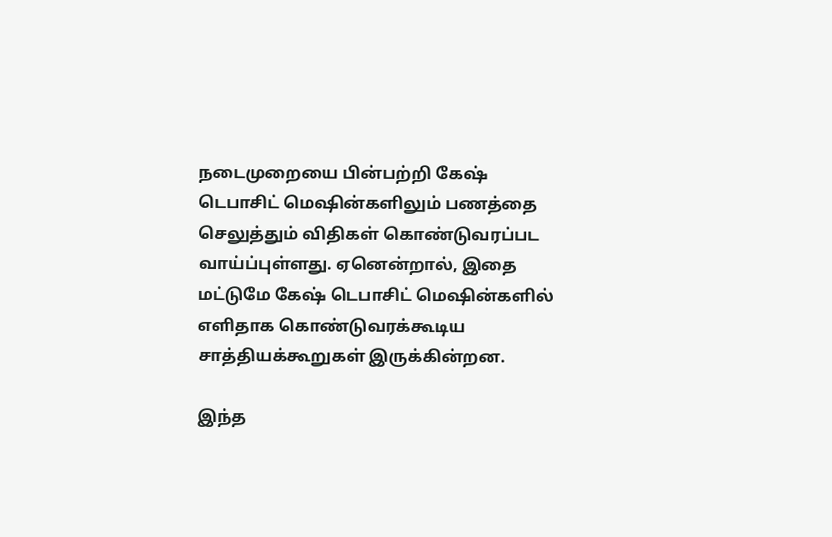நடைமுறையை பின்பற்றி கேஷ் டெபாசிட் மெஷின்களிலும் பணத்தை செலுத்தும் விதிகள் கொண்டுவரப்பட வாய்ப்புள்ளது. ஏனென்றால், இதை மட்டுமே கேஷ் டெபாசிட் மெஷின்களில் எளிதாக கொண்டுவரக்கூடிய சாத்தியக்கூறுகள் இருக்கின்றன.

இந்த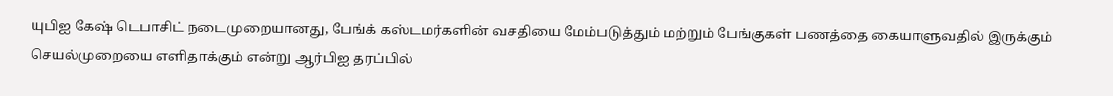யுபிஐ கேஷ் டெபாசிட் நடைமுறையானது, பேங்க் கஸ்டமர்களின் வசதியை மேம்படுத்தும் மற்றும் பேங்குகள் பணத்தை கையாளுவதில் இருக்கும் செயல்முறையை எளிதாக்கும் என்று ஆர்பிஐ தரப்பில்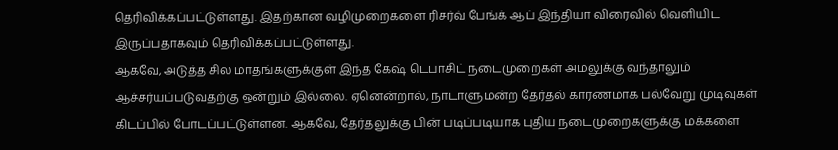தெரிவிக்கப்பட்டுள்ளது. இதற்கான வழிமுறைகளை ரிசர்வ் பேங்க் ஆப் இந்தியா விரைவில் வெளியிட இருப்பதாகவும் தெரிவிக்கப்பட்டுள்ளது.
ஆகவே, அடுத்த சில மாதங்களுக்குள் இந்த கேஷ் டெபாசிட் நடைமுறைகள் அமலுக்கு வந்தாலும் ஆச்சர்யப்படுவதற்கு ஒன்றும் இல்லை. ஏனென்றால், நாடாளுமன்ற தேர்தல் காரணமாக பல்வேறு முடிவுகள் கிடப்பில் போடப்பட்டுள்ளன. ஆகவே, தேர்தலுக்கு பின் படிப்படியாக புதிய நடைமுறைகளுக்கு மக்களை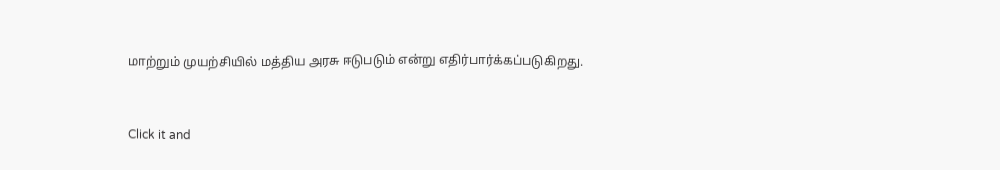மாற்றும் முயற்சியில் மத்திய அரசு ஈடுபடும் என்று எதிர்பார்க்கப்படுகிறது.


Click it and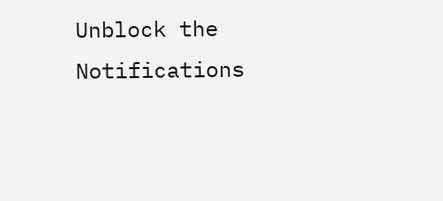Unblock the Notifications